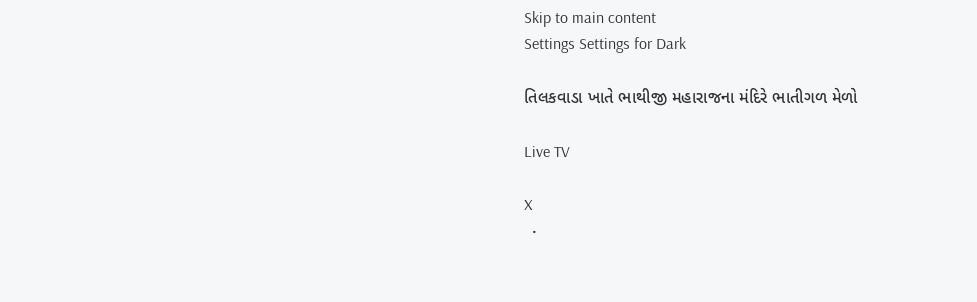Skip to main content
Settings Settings for Dark

તિલકવાડા ખાતે ભાથીજી મહારાજના મંદિરે ભાતીગળ મેળો

Live TV

X
  •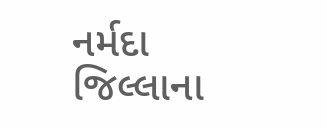નર્મદા જિલ્લાના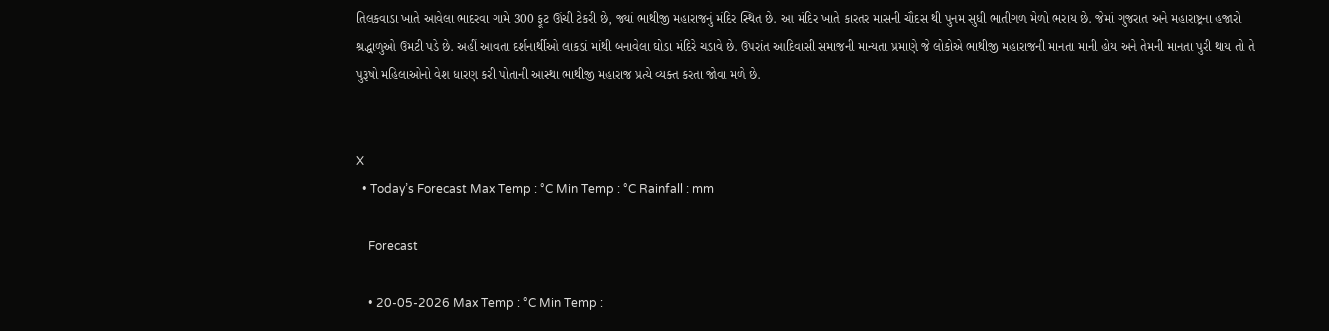તિલકવાડા ખાતે આવેલા ભાદરવા ગામે 300 ફૂટ ઊંચી ટેકરી છે, જ્યાં ભાથીજી મહારાજનું મંદિર સ્થિત છે. આ મંદિર ખાતે કારતર માસની ચૌદસ થી પુનમ સુધી ભાતીગળ મેળો ભરાય છે. જેમાં ગુજરાત અને મહારાષ્ટ્રના હજારો શ્રદ્ધાળુઓ ઉમટી પડે છે. અહીં આવતા દર્શનાર્થીઓ લાકડાં માંથી બનાવેલા ઘોડા મંદિરે ચડાવે છે. ઉપરાંત આદિવાસી સમાજની માન્યતા પ્રમાણે જે લોકોએ ભાથીજી મહારાજની માનતા માની હોય અને તેમની માનતા પુરી થાય તો તે પુરૂષો મહિલાઓનો વેશ ધારણ કરી પોતાની આસ્થા ભાથીજી મહારાજ પ્રત્યે વ્યક્ત કરતા જોવા મળે છે.


X
  • Today’s Forecast Max Temp : °C Min Temp : °C Rainfall : mm

    Forecast

    • 20-05-2026 Max Temp : °C Min Temp :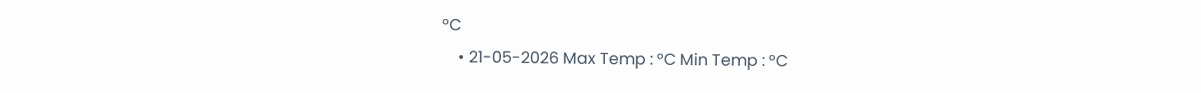°C
    • 21-05-2026 Max Temp : °C Min Temp : °C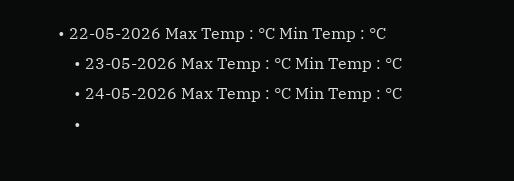• 22-05-2026 Max Temp : °C Min Temp : °C
    • 23-05-2026 Max Temp : °C Min Temp : °C
    • 24-05-2026 Max Temp : °C Min Temp : °C
    •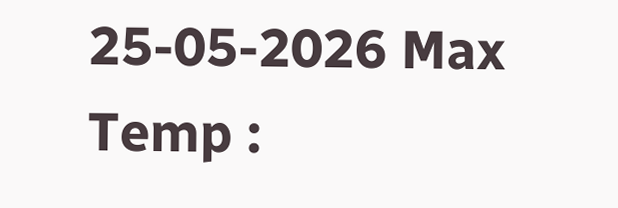25-05-2026 Max Temp :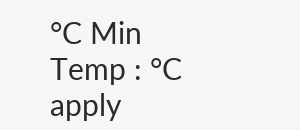°C Min Temp : °C
apply